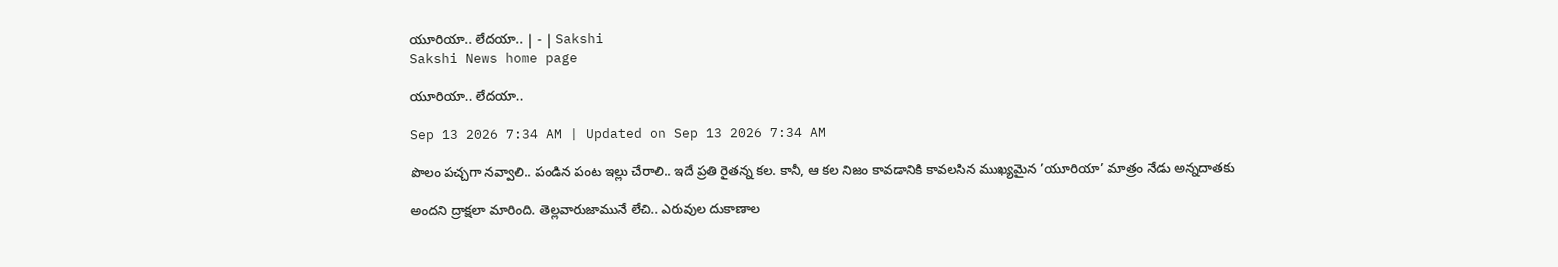యూరియా.. లేదయా.. | - | Sakshi
Sakshi News home page

యూరియా.. లేదయా..

Sep 13 2026 7:34 AM | Updated on Sep 13 2026 7:34 AM

పొలం పచ్చగా నవ్వాలి.. పండిన పంట ఇల్లు చేరాలి.. ఇదే ప్రతి రైతన్న కల. కానీ, ఆ కల నిజం కావడానికి కావలసిన ముఖ్యమైన ’యూరియా’ మాత్రం నేడు అన్నదాతకు

అందని ద్రాక్షలా మారింది. తెల్లవారుజామునే లేచి.. ఎరువుల దుకాణాల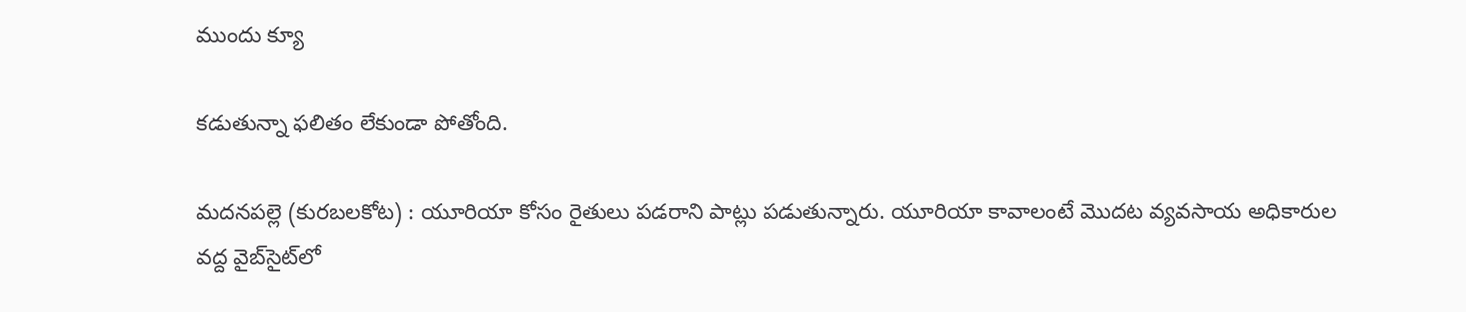ముందు క్యూ

కడుతున్నా ఫలితం లేకుండా పోతోంది.

మదనపల్లె (కురబలకోట) : యూరియా కోసం రైతులు పడరాని పాట్లు పడుతున్నారు. యూరియా కావాలంటే మొదట వ్యవసాయ అధికారుల వద్ద వైబ్‌సైట్‌లో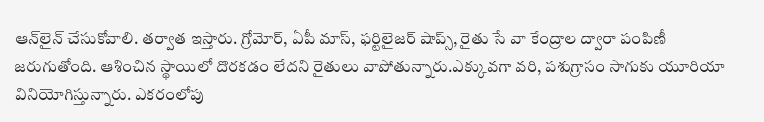ఆన్‌లైన్‌ చేసుకోవాలి. తర్వాత ఇస్తారు. గ్రోమోర్‌, ఏపీ మాస్‌, ఫర్టిలైజర్‌ షాప్స్‌, రైతు సే వా కేంద్రాల ద్వారా పంపిణీ జరుగుతోంది. ఆశించిన స్థాయిలో దొరకడం లేదని రైతులు వాపోతున్నారు.ఎక్కువగా వరి, పశుగ్రాసం సాగుకు యూరియా వినియోగిస్తున్నారు. ఎకరంలోపు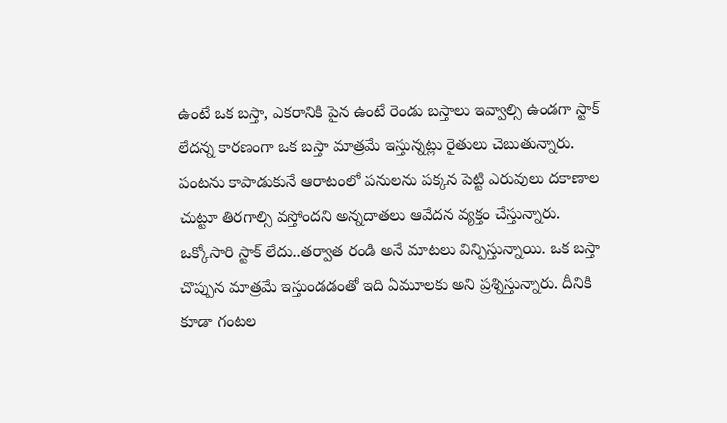ఉంటే ఒక బస్తా, ఎకరానికి పైన ఉంటే రెండు బస్తాలు ఇవ్వాల్సి ఉండగా స్టాక్‌ లేదన్న కారణంగా ఒక బస్తా మాత్రమే ఇస్తున్నట్లు రైతులు చెబుతున్నారు. పంటను కాపాడుకునే ఆరాటంలో పనులను పక్కన పెట్టి ఎరువులు దకాణాల చుట్టూ తిరగాల్సి వస్తోందని అన్నదాతలు ఆవేదన వ్యక్తం చేస్తున్నారు. ఒక్కోసారి స్టాక్‌ లేదు..తర్వాత రండి అనే మాటలు విన్పిస్తున్నాయి. ఒక బస్తా చొప్పున మాత్రమే ఇస్తుండడంతో ఇది ఏమూలకు అని ప్రశ్నిస్తున్నారు. దీనికి కూడా గంటల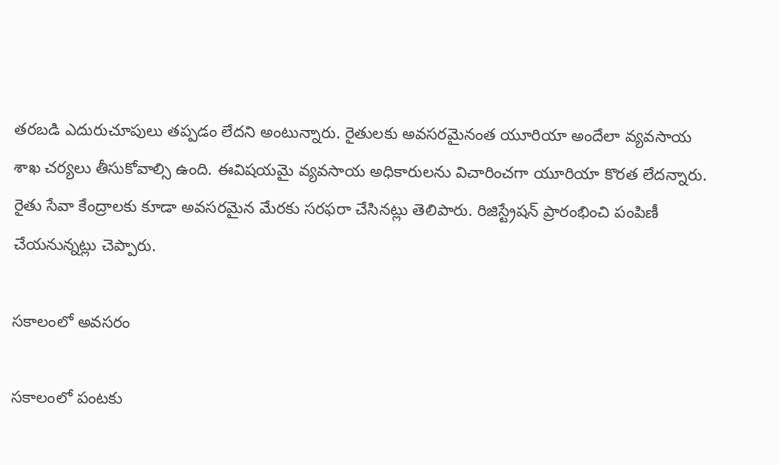తరబడి ఎదురుచూపులు తప్పడం లేదని అంటున్నారు. రైతులకు అవసరమైనంత యూరియా అందేలా వ్యవసాయ శాఖ చర్యలు తీసుకోవాల్సి ఉంది. ఈవిషయమై వ్యవసాయ అధికారులను విచారించగా యూరియా కొరత లేదన్నారు. రైతు సేవా కేంద్రాలకు కూడా అవసరమైన మేరకు సరఫరా చేసినట్లు తెలిపారు. రిజిస్ట్రేషన్‌ ప్రారంభించి పంపిణీ చేయనున్నట్లు చెప్పారు.

సకాలంలో అవసరం

సకాలంలో పంటకు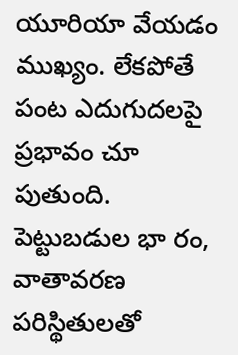యూరియా వేయడం ముఖ్యం. లేకపోతే పంట ఎదుగుదలపై ప్రభావం చూ పుతుంది. పెట్టుబడుల భా రం, వాతావరణ పరిస్థితులతో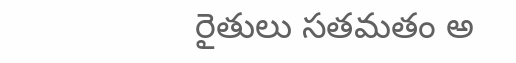రైతులు సతమతం అ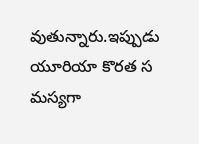వుతున్నారు.ఇప్పుడు యూరియా కొరత స మస్యగా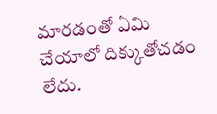మారడంతో ఏమి చేయాలో దిక్కుతోచడం లేదు.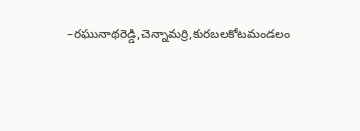–రఘునాథరెడ్డి,చెన్నామర్రి,కురబలకోటమండలం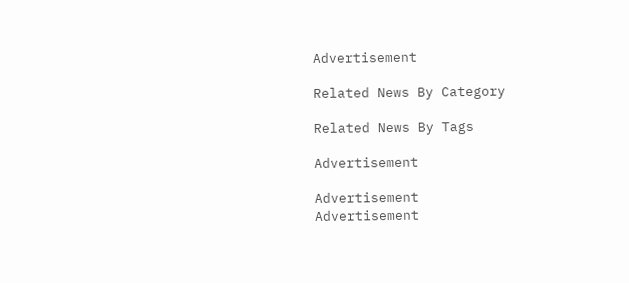Advertisement

Related News By Category

Related News By Tags

Advertisement

Advertisement
Advertisement